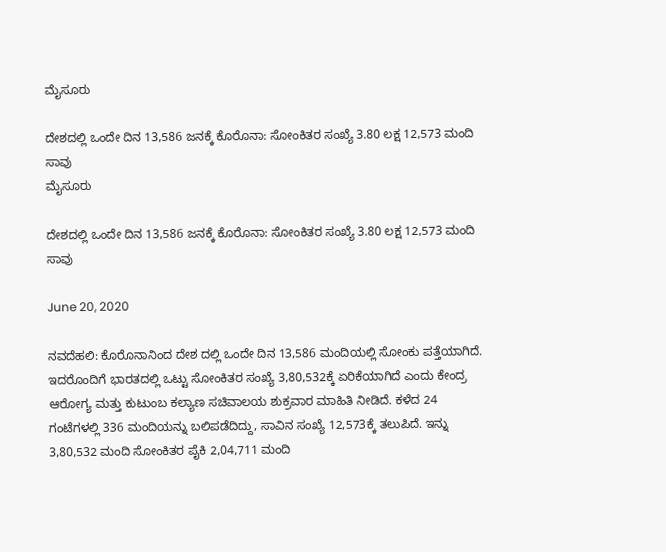ಮೈಸೂರು

ದೇಶದಲ್ಲಿ ಒಂದೇ ದಿನ 13,586 ಜನಕ್ಕೆ ಕೊರೊನಾ: ಸೋಂಕಿತರ ಸಂಖ್ಯೆ 3.80 ಲಕ್ಷ 12,573 ಮಂದಿ ಸಾವು
ಮೈಸೂರು

ದೇಶದಲ್ಲಿ ಒಂದೇ ದಿನ 13,586 ಜನಕ್ಕೆ ಕೊರೊನಾ: ಸೋಂಕಿತರ ಸಂಖ್ಯೆ 3.80 ಲಕ್ಷ 12,573 ಮಂದಿ ಸಾವು

June 20, 2020

ನವದೆಹಲಿ: ಕೊರೊನಾನಿಂದ ದೇಶ ದಲ್ಲಿ ಒಂದೇ ದಿನ 13,586 ಮಂದಿಯಲ್ಲಿ ಸೋಂಕು ಪತ್ತೆಯಾಗಿದೆ. ಇದರೊಂದಿಗೆ ಭಾರತದಲ್ಲಿ ಒಟ್ಟು ಸೋಂಕಿತರ ಸಂಖ್ಯೆ 3,80,532ಕ್ಕೆ ಏರಿಕೆಯಾಗಿದೆ ಎಂದು ಕೇಂದ್ರ ಆರೋಗ್ಯ ಮತ್ತು ಕುಟುಂಬ ಕಲ್ಯಾಣ ಸಚಿವಾಲಯ ಶುಕ್ರವಾರ ಮಾಹಿತಿ ನೀಡಿದೆ. ಕಳೆದ 24 ಗಂಟೆಗಳಲ್ಲಿ 336 ಮಂದಿಯನ್ನು ಬಲಿಪಡೆದಿದ್ದು, ಸಾವಿನ ಸಂಖ್ಯೆ 12,573ಕ್ಕೆ ತಲುಪಿದೆ. ಇನ್ನು 3,80,532 ಮಂದಿ ಸೋಂಕಿತರ ಪೈಕಿ 2,04,711 ಮಂದಿ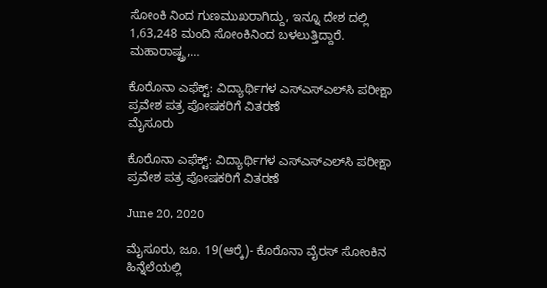ಸೋಂಕಿ ನಿಂದ ಗುಣಮುಖರಾಗಿದ್ದು, ಇನ್ನೂ ದೇಶ ದಲ್ಲಿ 1,63,248 ಮಂದಿ ಸೋಂಕಿನಿಂದ ಬಳಲುತ್ತಿದ್ದಾರೆ. ಮಹಾರಾಷ್ಟ್ರ,…

ಕೊರೊನಾ ಎಫೆಕ್ಟ್: ವಿದ್ಯಾರ್ಥಿಗಳ ಎಸ್‍ಎಸ್‍ಎಲ್‍ಸಿ ಪರೀಕ್ಷಾ ಪ್ರವೇಶ ಪತ್ರ ಪೋಷಕರಿಗೆ ವಿತರಣೆ
ಮೈಸೂರು

ಕೊರೊನಾ ಎಫೆಕ್ಟ್: ವಿದ್ಯಾರ್ಥಿಗಳ ಎಸ್‍ಎಸ್‍ಎಲ್‍ಸಿ ಪರೀಕ್ಷಾ ಪ್ರವೇಶ ಪತ್ರ ಪೋಷಕರಿಗೆ ವಿತರಣೆ

June 20, 2020

ಮೈಸೂರು, ಜೂ. 19(ಆರ್‍ಕೆ)- ಕೊರೊನಾ ವೈರಸ್ ಸೋಂಕಿನ ಹಿನ್ನೆಲೆಯಲ್ಲಿ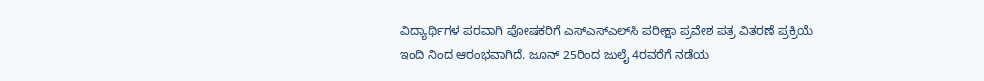ವಿದ್ಯಾರ್ಥಿಗಳ ಪರವಾಗಿ ಪೋಷಕರಿಗೆ ಎಸ್‍ಎಸ್‍ಎಲ್‍ಸಿ ಪರೀಕ್ಷಾ ಪ್ರವೇಶ ಪತ್ರ ವಿತರಣೆ ಪ್ರಕ್ರಿಯೆ ಇಂದಿ ನಿಂದ ಆರಂಭವಾಗಿದೆ. ಜೂನ್ 25ರಿಂದ ಜುಲೈ 4ರವರೆಗೆ ನಡೆಯ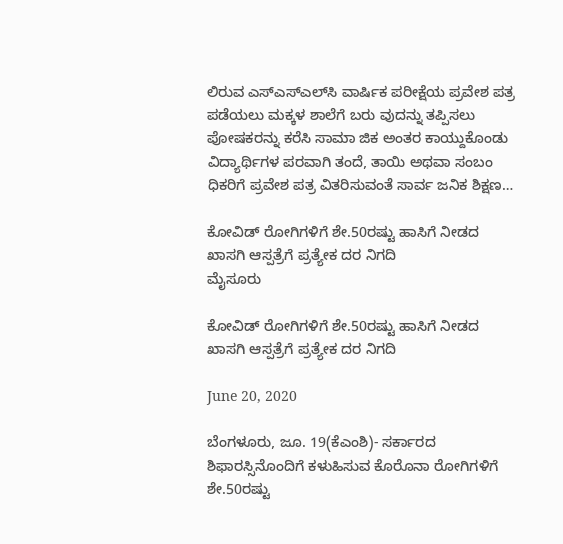ಲಿರುವ ಎಸ್‍ಎಸ್‍ಎಲ್‍ಸಿ ವಾರ್ಷಿಕ ಪರೀಕ್ಷೆಯ ಪ್ರವೇಶ ಪತ್ರ ಪಡೆಯಲು ಮಕ್ಕಳ ಶಾಲೆಗೆ ಬರು ವುದನ್ನು ತಪ್ಪಿಸಲು ಪೋಷಕರನ್ನು ಕರೆಸಿ ಸಾಮಾ ಜಿಕ ಅಂತರ ಕಾಯ್ದುಕೊಂಡು ವಿದ್ಯಾರ್ಥಿಗಳ ಪರವಾಗಿ ತಂದೆ, ತಾಯಿ ಅಥವಾ ಸಂಬಂ ಧಿಕರಿಗೆ ಪ್ರವೇಶ ಪತ್ರ ವಿತರಿಸುವಂತೆ ಸಾರ್ವ ಜನಿಕ ಶಿಕ್ಷಣ…

ಕೋವಿಡ್ ರೋಗಿಗಳಿಗೆ ಶೇ.50ರಷ್ಟು ಹಾಸಿಗೆ ನೀಡದ ಖಾಸಗಿ ಆಸ್ಪತ್ರೆಗೆ ಪ್ರತ್ಯೇಕ ದರ ನಿಗದಿ
ಮೈಸೂರು

ಕೋವಿಡ್ ರೋಗಿಗಳಿಗೆ ಶೇ.50ರಷ್ಟು ಹಾಸಿಗೆ ನೀಡದ ಖಾಸಗಿ ಆಸ್ಪತ್ರೆಗೆ ಪ್ರತ್ಯೇಕ ದರ ನಿಗದಿ

June 20, 2020

ಬೆಂಗಳೂರು, ಜೂ. 19(ಕೆಎಂಶಿ)- ಸರ್ಕಾರದ ಶಿಫಾರಸ್ಸಿನೊಂದಿಗೆ ಕಳುಹಿಸುವ ಕೊರೊನಾ ರೋಗಿಗಳಿಗೆ ಶೇ.50ರಷ್ಟು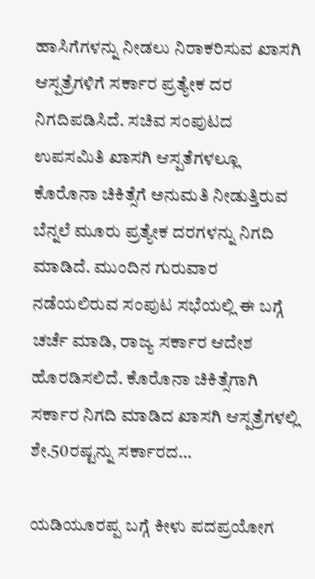ಹಾಸಿಗೆಗಳನ್ನು ನೀಡಲು ನಿರಾಕರಿಸುವ ಖಾಸಗಿ ಆಸ್ಪತ್ರೆಗಳಿಗೆ ಸರ್ಕಾರ ಪ್ರತ್ಯೇಕ ದರ ನಿಗದಿಪಡಿಸಿದೆ. ಸಚಿವ ಸಂಪುಟದ ಉಪಸಮಿತಿ ಖಾಸಗಿ ಆಸ್ಪತೆಗಳಲ್ಲೂ ಕೊರೊನಾ ಚಿಕಿತ್ಸೆಗೆ ಅನುಮತಿ ನೀಡುತ್ತಿರುವ ಬೆನ್ನಲೆ ಮೂರು ಪ್ರತ್ಯೇಕ ದರಗಳನ್ನು ನಿಗದಿ ಮಾಡಿದೆ. ಮುಂದಿನ ಗುರುವಾರ ನಡೆಯಲಿರುವ ಸಂಪುಟ ಸಭೆಯಲ್ಲಿ ಈ ಬಗ್ಗೆ ಚರ್ಚೆ ಮಾಡಿ, ರಾಜ್ಯ ಸರ್ಕಾರ ಆದೇಶ ಹೊರಡಿಸಲಿದೆ. ಕೊರೊನಾ ಚಿಕಿತ್ಸೆಗಾಗಿ ಸರ್ಕಾರ ನಿಗದಿ ಮಾಡಿದ ಖಾಸಗಿ ಆಸ್ಪತ್ರೆಗಳಲ್ಲಿ ಶೇ.50ರಷ್ಟನ್ನು ಸರ್ಕಾರದ…

ಯಡಿಯೂರಪ್ಪ ಬಗ್ಗೆ ಕೀಳು ಪದಪ್ರಯೋಗ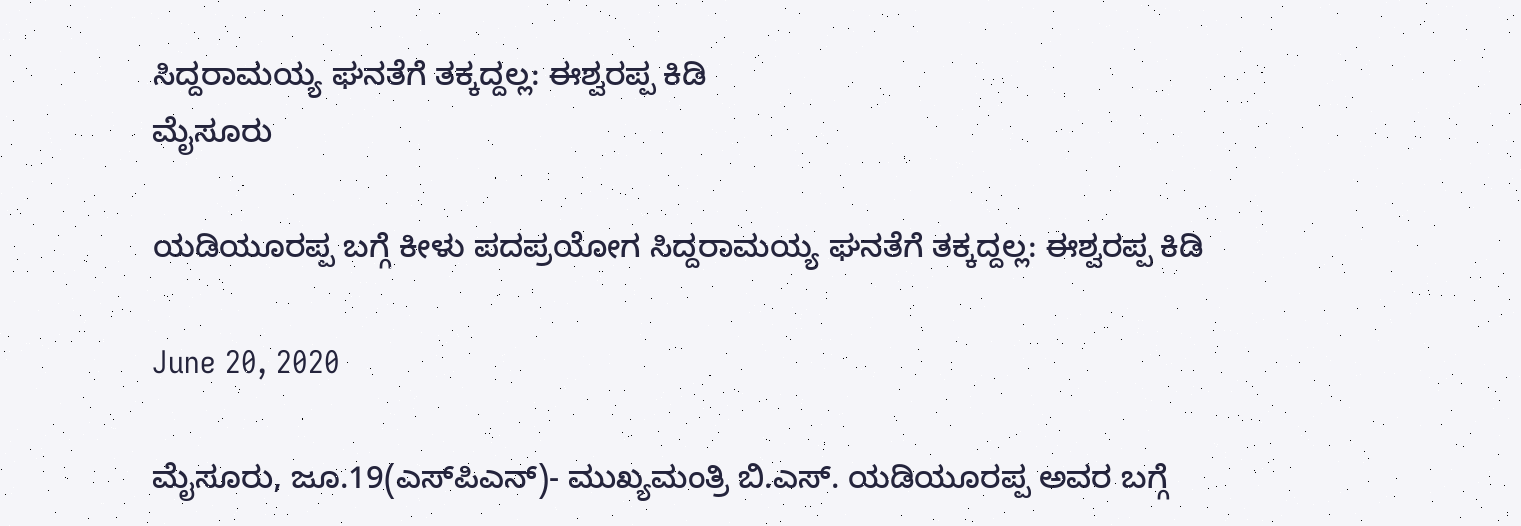ಸಿದ್ದರಾಮಯ್ಯ ಘನತೆಗೆ ತಕ್ಕದ್ದಲ್ಲ: ಈಶ್ವರಪ್ಪ ಕಿಡಿ
ಮೈಸೂರು

ಯಡಿಯೂರಪ್ಪ ಬಗ್ಗೆ ಕೀಳು ಪದಪ್ರಯೋಗ ಸಿದ್ದರಾಮಯ್ಯ ಘನತೆಗೆ ತಕ್ಕದ್ದಲ್ಲ: ಈಶ್ವರಪ್ಪ ಕಿಡಿ

June 20, 2020

ಮೈಸೂರು, ಜೂ.19(ಎಸ್‍ಪಿಎನ್)- ಮುಖ್ಯಮಂತ್ರಿ ಬಿ.ಎಸ್. ಯಡಿಯೂರಪ್ಪ ಅವರ ಬಗ್ಗೆ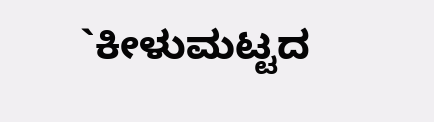`ಕೀಳುಮಟ್ಟದ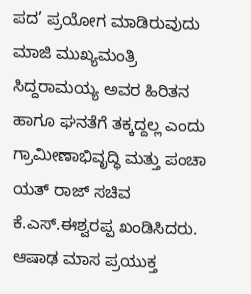ಪದ’ ಪ್ರಯೋಗ ಮಾಡಿರುವುದು ಮಾಜಿ ಮುಖ್ಯಮಂತ್ರಿ ಸಿದ್ದರಾಮಯ್ಯ ಅವರ ಹಿರಿತನ ಹಾಗೂ ಘನತೆಗೆ ತಕ್ಕದ್ದಲ್ಲ ಎಂದು ಗ್ರಾಮೀಣಾಭಿವೃದ್ಧಿ ಮತ್ತು ಪಂಚಾ ಯತ್ ರಾಜ್ ಸಚಿವ ಕೆ.ಎಸ್.ಈಶ್ವರಪ್ಪ ಖಂಡಿಸಿದರು. ಆಷಾಢ ಮಾಸ ಪ್ರಯುಕ್ತ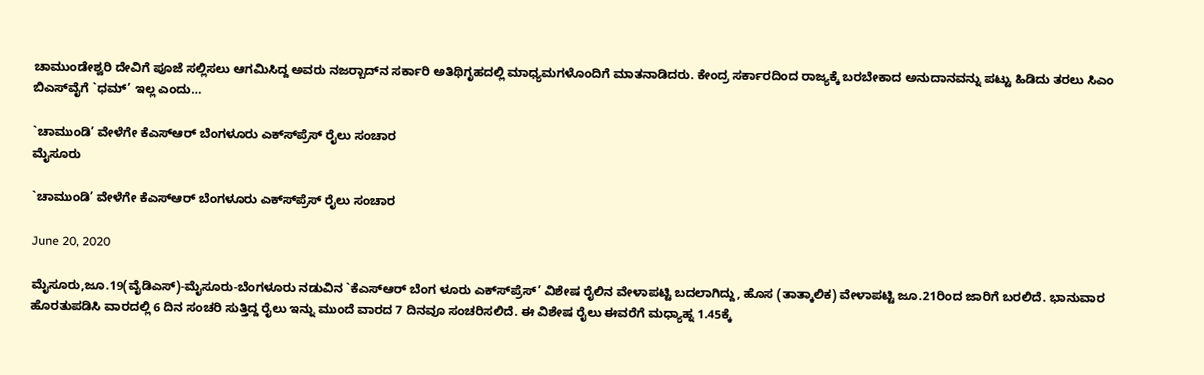ಚಾಮುಂಡೇಶ್ವರಿ ದೇವಿಗೆ ಪೂಜೆ ಸಲ್ಲಿಸಲು ಆಗಮಿಸಿದ್ದ ಅವರು ನಜರ್‍ಬಾದ್‍ನ ಸರ್ಕಾರಿ ಅತಿಥಿಗೃಹದಲ್ಲಿ ಮಾಧ್ಯಮಗಳೊಂದಿಗೆ ಮಾತನಾಡಿದರು. ಕೇಂದ್ರ ಸರ್ಕಾರದಿಂದ ರಾಜ್ಯಕ್ಕೆ ಬರಬೇಕಾದ ಅನುದಾನವನ್ನು ಪಟ್ಟು ಹಿಡಿದು ತರಲು ಸಿಎಂ ಬಿಎಸ್‍ವೈಗೆ `ಧಮ್’ ಇಲ್ಲ ಎಂದು…

`ಚಾಮುಂಡಿ’ ವೇಳೆಗೇ ಕೆಎಸ್‍ಆರ್ ಬೆಂಗಳೂರು ಎಕ್ಸ್‍ಪ್ರೆಸ್ ರೈಲು ಸಂಚಾರ
ಮೈಸೂರು

`ಚಾಮುಂಡಿ’ ವೇಳೆಗೇ ಕೆಎಸ್‍ಆರ್ ಬೆಂಗಳೂರು ಎಕ್ಸ್‍ಪ್ರೆಸ್ ರೈಲು ಸಂಚಾರ

June 20, 2020

ಮೈಸೂರು,ಜೂ.19(ವೈಡಿಎಸ್)-ಮೈಸೂರು-ಬೆಂಗಳೂರು ನಡುವಿನ `ಕೆಎಸ್‍ಆರ್ ಬೆಂಗ ಳೂರು ಎಕ್ಸ್‍ಪ್ರೆಸ್’ ವಿಶೇಷ ರೈಲಿನ ವೇಳಾಪಟ್ಟಿ ಬದಲಾಗಿದ್ದು, ಹೊಸ (ತಾತ್ಕಾಲಿಕ) ವೇಳಾಪಟ್ಟಿ ಜೂ.21ರಿಂದ ಜಾರಿಗೆ ಬರಲಿದೆ. ಭಾನುವಾರ ಹೊರತುಪಡಿಸಿ ವಾರದಲ್ಲಿ 6 ದಿನ ಸಂಚರಿ ಸುತ್ತಿದ್ದ ರೈಲು ಇನ್ನು ಮುಂದೆ ವಾರದ 7 ದಿನವೂ ಸಂಚರಿಸಲಿದೆ. ಈ ವಿಶೇಷ ರೈಲು ಈವರೆಗೆ ಮಧ್ಯಾಹ್ನ 1.45ಕ್ಕೆ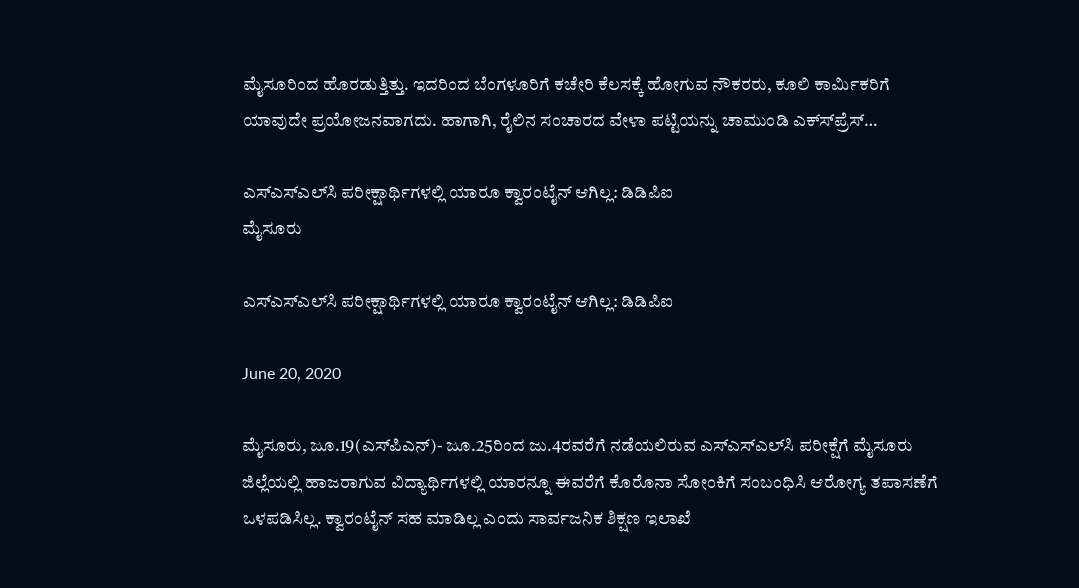ಮೈಸೂರಿಂದ ಹೊರಡುತ್ತಿತ್ತು. ಇದರಿಂದ ಬೆಂಗಳೂರಿಗೆ ಕಚೇರಿ ಕೆಲಸಕ್ಕೆ ಹೋಗುವ ನೌಕರರು, ಕೂಲಿ ಕಾರ್ಮಿಕರಿಗೆ ಯಾವುದೇ ಪ್ರಯೋಜನವಾಗದು. ಹಾಗಾಗಿ, ರೈಲಿನ ಸಂಚಾರದ ವೇಳಾ ಪಟ್ಟಿಯನ್ನು ಚಾಮುಂಡಿ ಎಕ್ಸ್‍ಪ್ರೆಸ್…

ಎಸ್‍ಎಸ್‍ಎಲ್‍ಸಿ ಪರೀಕ್ಷಾರ್ಥಿಗಳಲ್ಲಿ ಯಾರೂ ಕ್ವಾರಂಟೈನ್ ಆಗಿಲ್ಲ: ಡಿಡಿಪಿಐ
ಮೈಸೂರು

ಎಸ್‍ಎಸ್‍ಎಲ್‍ಸಿ ಪರೀಕ್ಷಾರ್ಥಿಗಳಲ್ಲಿ ಯಾರೂ ಕ್ವಾರಂಟೈನ್ ಆಗಿಲ್ಲ: ಡಿಡಿಪಿಐ

June 20, 2020

ಮೈಸೂರು, ಜೂ.19(ಎಸ್‍ಪಿಎನ್)- ಜೂ.25ರಿಂದ ಜು.4ರವರೆಗೆ ನಡೆಯಲಿರುವ ಎಸ್‍ಎಸ್‍ಎಲ್‍ಸಿ ಪರೀಕ್ಷೆಗೆ ಮೈಸೂರು ಜಿಲ್ಲೆಯಲ್ಲಿ ಹಾಜರಾಗುವ ವಿದ್ಯಾರ್ಥಿಗಳಲ್ಲಿ ಯಾರನ್ನೂ ಈವರೆಗೆ ಕೊರೊನಾ ಸೋಂಕಿಗೆ ಸಂಬಂಧಿಸಿ ಆರೋಗ್ಯ ತಪಾಸಣೆಗೆ ಒಳಪಡಿಸಿಲ್ಲ. ಕ್ವಾರಂಟೈನ್ ಸಹ ಮಾಡಿಲ್ಲ ಎಂದು ಸಾರ್ವಜನಿಕ ಶಿಕ್ಷಣ ಇಲಾಖೆ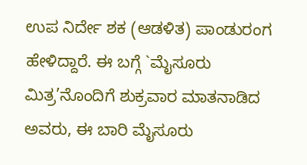ಉಪ ನಿರ್ದೇ ಶಕ (ಆಡಳಿತ) ಪಾಂಡುರಂಗ ಹೇಳಿದ್ದಾರೆ. ಈ ಬಗ್ಗೆ `ಮೈಸೂರು ಮಿತ್ರ’ನೊಂದಿಗೆ ಶುಕ್ರವಾರ ಮಾತನಾಡಿದ ಅವರು, ಈ ಬಾರಿ ಮೈಸೂರು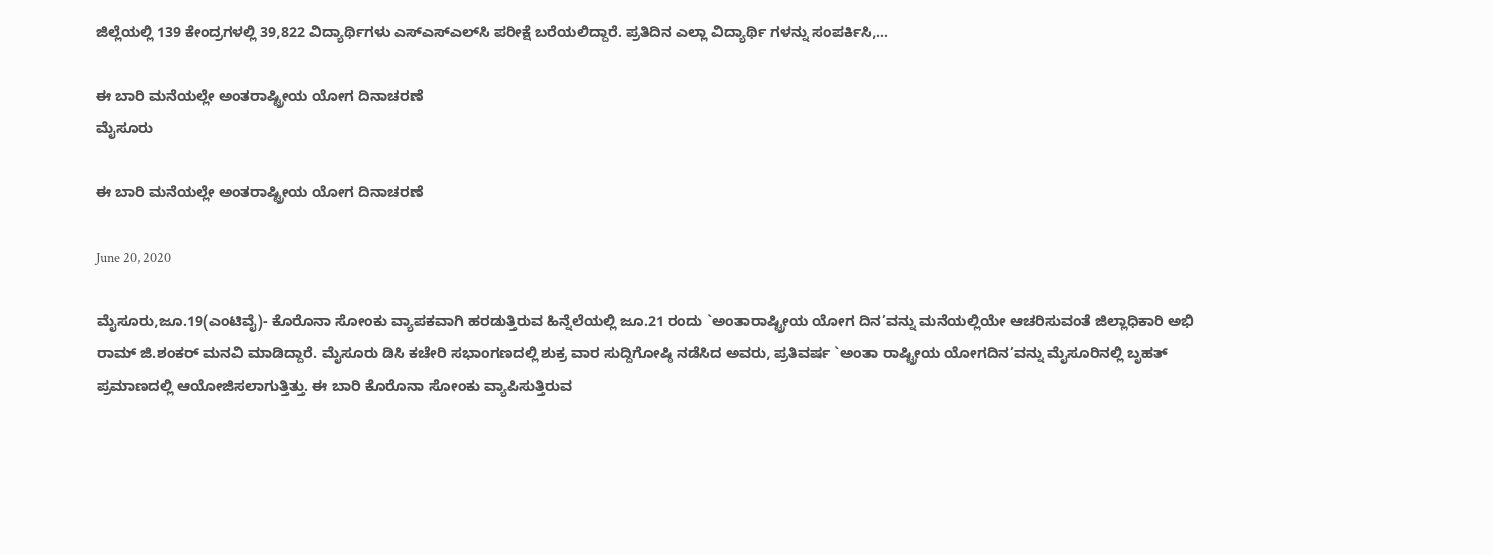ಜಿಲ್ಲೆಯಲ್ಲಿ 139 ಕೇಂದ್ರಗಳಲ್ಲಿ 39,822 ವಿದ್ಯಾರ್ಥಿಗಳು ಎಸ್‍ಎಸ್‍ಎಲ್‍ಸಿ ಪರೀಕ್ಷೆ ಬರೆಯಲಿದ್ದಾರೆ. ಪ್ರತಿದಿನ ಎಲ್ಲಾ ವಿದ್ಯಾರ್ಥಿ ಗಳನ್ನು ಸಂಪರ್ಕಿಸಿ,…

ಈ ಬಾರಿ ಮನೆಯಲ್ಲೇ ಅಂತರಾಷ್ಟ್ರೀಯ ಯೋಗ ದಿನಾಚರಣೆ
ಮೈಸೂರು

ಈ ಬಾರಿ ಮನೆಯಲ್ಲೇ ಅಂತರಾಷ್ಟ್ರೀಯ ಯೋಗ ದಿನಾಚರಣೆ

June 20, 2020

ಮೈಸೂರು,ಜೂ.19(ಎಂಟಿವೈ)- ಕೊರೊನಾ ಸೋಂಕು ವ್ಯಾಪಕವಾಗಿ ಹರಡುತ್ತಿರುವ ಹಿನ್ನೆಲೆಯಲ್ಲಿ ಜೂ.21 ರಂದು `ಅಂತಾರಾಷ್ಟ್ರೀಯ ಯೋಗ ದಿನ’ವನ್ನು ಮನೆಯಲ್ಲಿಯೇ ಆಚರಿಸುವಂತೆ ಜಿಲ್ಲಾಧಿಕಾರಿ ಅಭಿ ರಾಮ್ ಜಿ.ಶಂಕರ್ ಮನವಿ ಮಾಡಿದ್ದಾರೆ. ಮೈಸೂರು ಡಿಸಿ ಕಚೇರಿ ಸಭಾಂಗಣದಲ್ಲಿ ಶುಕ್ರ ವಾರ ಸುದ್ದಿಗೋಷ್ಠಿ ನಡೆಸಿದ ಅವರು, ಪ್ರತಿವರ್ಷ `ಅಂತಾ ರಾಷ್ಟ್ರೀಯ ಯೋಗದಿನ’ವನ್ನು ಮೈಸೂರಿನಲ್ಲಿ ಬೃಹತ್ ಪ್ರಮಾಣದಲ್ಲಿ ಆಯೋಜಿಸಲಾಗುತ್ತಿತ್ತು. ಈ ಬಾರಿ ಕೊರೊನಾ ಸೋಂಕು ವ್ಯಾಪಿಸುತ್ತಿರುವ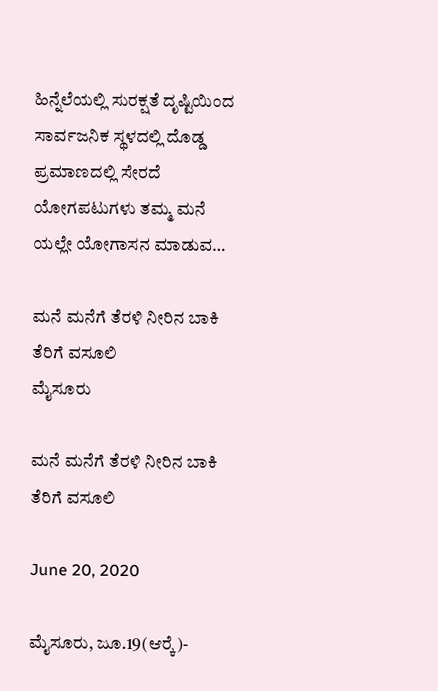ಹಿನ್ನೆಲೆಯಲ್ಲಿ ಸುರಕ್ಷತೆ ದೃಷ್ಟಿಯಿಂದ ಸಾರ್ವಜನಿಕ ಸ್ಥಳದಲ್ಲಿ ದೊಡ್ಡ ಪ್ರಮಾಣದಲ್ಲಿ ಸೇರದೆ ಯೋಗಪಟುಗಳು ತಮ್ಮ ಮನೆ ಯಲ್ಲೇ ಯೋಗಾಸನ ಮಾಡುವ…

ಮನೆ ಮನೆಗೆ ತೆರಳಿ ನೀರಿನ ಬಾಕಿ ತೆರಿಗೆ ವಸೂಲಿ
ಮೈಸೂರು

ಮನೆ ಮನೆಗೆ ತೆರಳಿ ನೀರಿನ ಬಾಕಿ ತೆರಿಗೆ ವಸೂಲಿ

June 20, 2020

ಮೈಸೂರು, ಜೂ.19(ಆರ್‍ಕೆ)-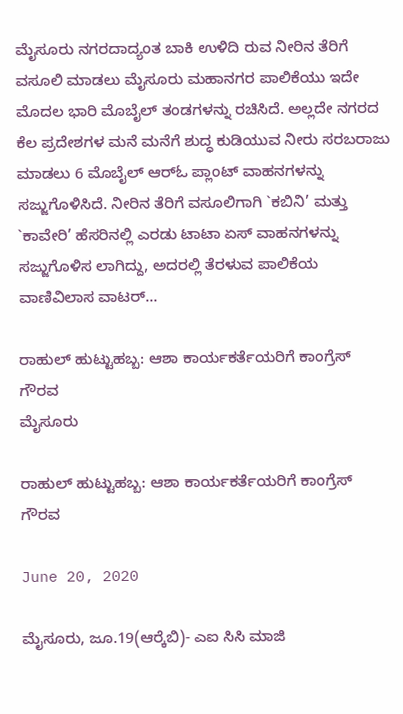ಮೈಸೂರು ನಗರದಾದ್ಯಂತ ಬಾಕಿ ಉಳಿದಿ ರುವ ನೀರಿನ ತೆರಿಗೆ ವಸೂಲಿ ಮಾಡಲು ಮೈಸೂರು ಮಹಾನಗರ ಪಾಲಿಕೆಯು ಇದೇ ಮೊದಲ ಭಾರಿ ಮೊಬೈಲ್ ತಂಡಗಳನ್ನು ರಚಿಸಿದೆ. ಅಲ್ಲದೇ ನಗರದ ಕೆಲ ಪ್ರದೇಶಗಳ ಮನೆ ಮನೆಗೆ ಶುದ್ಧ ಕುಡಿಯುವ ನೀರು ಸರಬರಾಜು ಮಾಡಲು 6 ಮೊಬೈಲ್ ಆರ್‍ಓ ಪ್ಲಾಂಟ್ ವಾಹನಗಳನ್ನು ಸಜ್ಜುಗೊಳಿಸಿದೆ. ನೀರಿನ ತೆರಿಗೆ ವಸೂಲಿಗಾಗಿ `ಕಬಿನಿ’ ಮತ್ತು `ಕಾವೇರಿ’ ಹೆಸರಿನಲ್ಲಿ ಎರಡು ಟಾಟಾ ಏಸ್ ವಾಹನಗಳನ್ನು ಸಜ್ಜುಗೊಳಿಸ ಲಾಗಿದ್ದು, ಅದರಲ್ಲಿ ತೆರಳುವ ಪಾಲಿಕೆಯ ವಾಣಿವಿಲಾಸ ವಾಟರ್…

ರಾಹುಲ್ ಹುಟ್ಟುಹಬ್ಬ: ಆಶಾ ಕಾರ್ಯಕರ್ತೆಯರಿಗೆ ಕಾಂಗ್ರೆಸ್ ಗೌರವ
ಮೈಸೂರು

ರಾಹುಲ್ ಹುಟ್ಟುಹಬ್ಬ: ಆಶಾ ಕಾರ್ಯಕರ್ತೆಯರಿಗೆ ಕಾಂಗ್ರೆಸ್ ಗೌರವ

June 20, 2020

ಮೈಸೂರು, ಜೂ.19(ಆರ್‍ಕೆಬಿ)- ಎಐ ಸಿಸಿ ಮಾಜಿ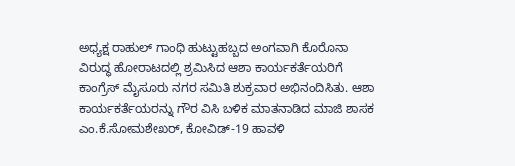ಅಧ್ಯಕ್ಷ ರಾಹುಲ್ ಗಾಂಧಿ ಹುಟ್ಟುಹಬ್ಬದ ಅಂಗವಾಗಿ ಕೊರೊನಾ ವಿರುದ್ಧ ಹೋರಾಟದಲ್ಲಿ ಶ್ರಮಿಸಿದ ಆಶಾ ಕಾರ್ಯಕರ್ತೆಯರಿಗೆ ಕಾಂಗ್ರೆಸ್ ಮೈಸೂರು ನಗರ ಸಮಿತಿ ಶುಕ್ರವಾರ ಅಭಿನಂದಿಸಿತು. ಆಶಾ ಕಾರ್ಯಕರ್ತೆಯರನ್ನು ಗೌರ ವಿಸಿ ಬಳಿಕ ಮಾತನಾಡಿದ ಮಾಜಿ ಶಾಸಕ ಎಂ.ಕೆ.ಸೋಮಶೇಖರ್, ಕೋವಿಡ್-19 ಹಾವಳಿ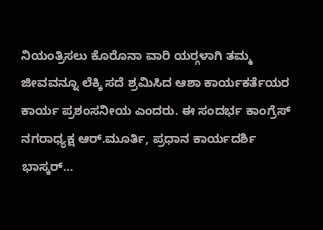ನಿಯಂತ್ರಿಸಲು ಕೊರೊನಾ ವಾರಿ ಯರ್‍ಗಳಾಗಿ ತಮ್ಮ ಜೀವವನ್ನೂ ಲೆಕ್ಕಿ ಸದೆ ಶ್ರಮಿಸಿದ ಆಶಾ ಕಾರ್ಯಕರ್ತೆಯರ ಕಾರ್ಯ ಪ್ರಶಂಸನೀಯ ಎಂದರು. ಈ ಸಂದರ್ಭ ಕಾಂಗ್ರೆಸ್ ನಗರಾಧ್ಯಕ್ಷ ಆರ್.ಮೂರ್ತಿ, ಪ್ರಧಾನ ಕಾರ್ಯದರ್ಶಿ ಭಾಸ್ಕರ್…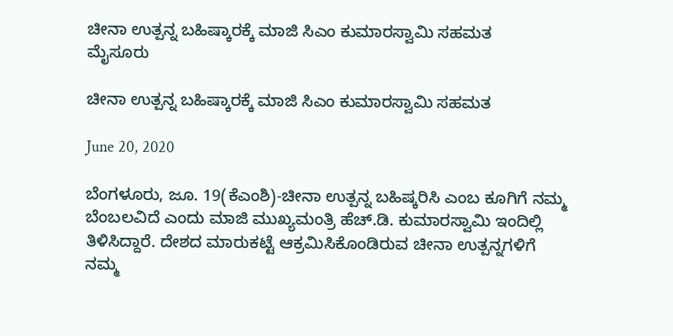ಚೀನಾ ಉತ್ಪನ್ನ ಬಹಿಷ್ಕಾರಕ್ಕೆ ಮಾಜಿ ಸಿಎಂ ಕುಮಾರಸ್ವಾಮಿ ಸಹಮತ
ಮೈಸೂರು

ಚೀನಾ ಉತ್ಪನ್ನ ಬಹಿಷ್ಕಾರಕ್ಕೆ ಮಾಜಿ ಸಿಎಂ ಕುಮಾರಸ್ವಾಮಿ ಸಹಮತ

June 20, 2020

ಬೆಂಗಳೂರು, ಜೂ. 19(ಕೆಎಂಶಿ)-ಚೀನಾ ಉತ್ಪನ್ನ ಬಹಿಷ್ಕರಿಸಿ ಎಂಬ ಕೂಗಿಗೆ ನಮ್ಮ ಬೆಂಬಲವಿದೆ ಎಂದು ಮಾಜಿ ಮುಖ್ಯಮಂತ್ರಿ ಹೆಚ್.ಡಿ. ಕುಮಾರಸ್ವಾಮಿ ಇಂದಿಲ್ಲಿ ತಿಳಿಸಿದ್ದಾರೆ. ದೇಶದ ಮಾರುಕಟ್ಟೆ ಆಕ್ರಮಿಸಿಕೊಂಡಿರುವ ಚೀನಾ ಉತ್ಪನ್ನಗಳಿಗೆ ನಮ್ಮ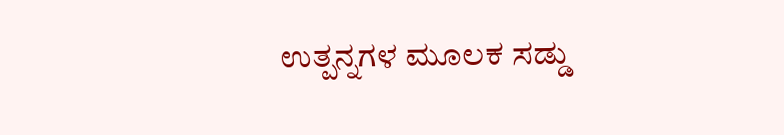ಉತ್ಪನ್ನಗಳ ಮೂಲಕ ಸಡ್ಡು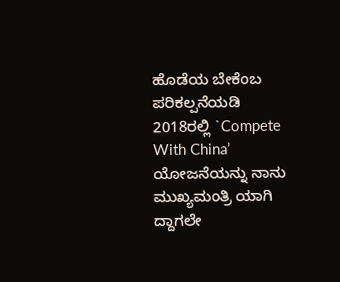ಹೊಡೆಯ ಬೇಕೆಂಬ ಪರಿಕಲ್ಪನೆಯಡಿ 2018ರಲ್ಲಿ `Compete With China’ ಯೋಜನೆಯನ್ನು ನಾನು ಮುಖ್ಯಮಂತ್ರಿ ಯಾಗಿ ದ್ದಾಗಲೇ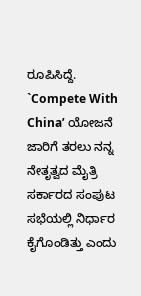ರೂಪಿಸಿದ್ದೆ. `Compete With China’ ಯೋಜನೆ ಜಾರಿಗೆ ತರಲು ನನ್ನ ನೇತೃತ್ವದ ಮೈತ್ರಿ ಸರ್ಕಾರದ ಸಂಪುಟ ಸಭೆಯಲ್ಲಿ ನಿರ್ಧಾರ ಕೈಗೊಂಡಿತ್ತು ಎಂದು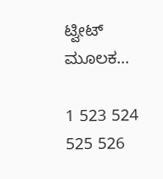ಟ್ವೀಟ್ ಮೂಲಕ…

1 523 524 525 526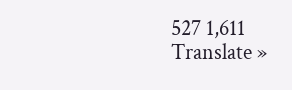527 1,611
Translate »